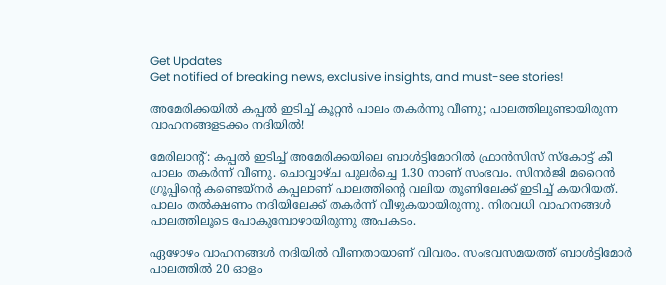Get Updates
Get notified of breaking news, exclusive insights, and must-see stories!

അമേരിക്കയില്‍ കപ്പല്‍ ഇടിച്ച് കൂറ്റന്‍ പാലം തകര്‍ന്നു വീണു; പാലത്തിലുണ്ടായിരുന്ന വാഹനങ്ങളടക്കം നദിയില്‍!

മേരിലാന്റ്: കപ്പല്‍ ഇടിച്ച് അമേരിക്കയിലെ ബാള്‍ട്ടിമോറില്‍ ഫ്രാന്‍സിസ് സ്‌കോട്ട് കീ പാലം തകര്‍ന്ന് വീണു. ചൊവ്വാഴ്ച പുലര്‍ച്ചെ 1.30 നാണ് സംഭവം. സിനര്‍ജി മറൈന്‍ ഗ്രൂപ്പിന്റെ കണ്ടെയ്‌നര്‍ കപ്പലാണ് പാലത്തിന്റെ വലിയ തൂണിലേക്ക് ഇടിച്ച് കയറിയത്. പാലം തല്‍ക്ഷണം നദിയിലേക്ക് തകര്‍ന്ന് വീഴുകയായിരുന്നു. നിരവധി വാഹനങ്ങള്‍ പാലത്തിലൂടെ പോകുമ്പോഴായിരുന്നു അപകടം.

ഏഴോഴം വാഹനങ്ങള്‍ നദിയില്‍ വീണതായാണ് വിവരം. സംഭവസമയത്ത് ബാള്‍ട്ടിമോര്‍ പാലത്തില്‍ 20 ഓളം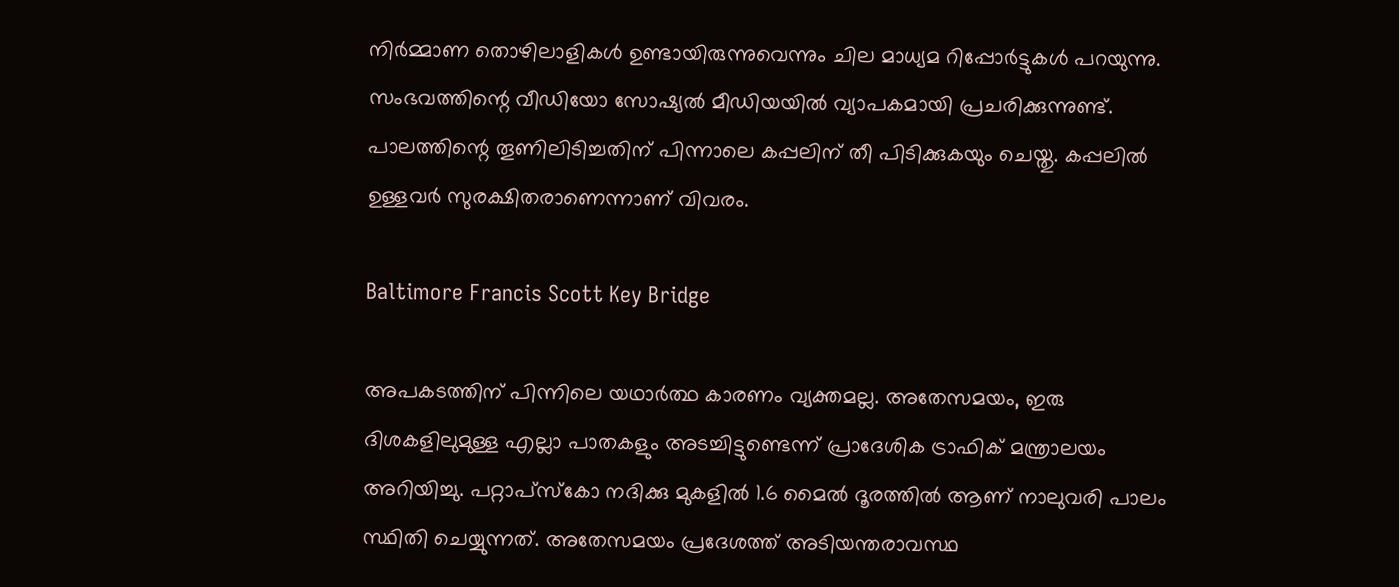നിര്‍മ്മാണ തൊഴിലാളികള്‍ ഉണ്ടായിരുന്നുവെന്നും ചില മാധ്യമ റിപ്പോര്‍ട്ടുകള്‍ പറയുന്നു. സംഭവത്തിന്റെ വീഡിയോ സോഷ്യല്‍ മീഡിയയില്‍ വ്യാപകമായി പ്രചരിക്കുന്നുണ്ട്. പാലത്തിന്റെ തൂണിലിടിച്ചതിന് പിന്നാലെ കപ്പലിന് തീ പിടിക്കുകയും ചെയ്തു. കപ്പലില്‍ ഉള്ളവര്‍ സുരക്ഷിതരാണെന്നാണ് വിവരം.

Baltimore Francis Scott Key Bridge

അപകടത്തിന് പിന്നിലെ യഥാര്‍ത്ഥ കാരണം വ്യക്തമല്ല. അതേസമയം, ഇരു ദിശകളിലുമുള്ള എല്ലാ പാതകളും അടച്ചിട്ടുണ്ടെന്ന് പ്രാദേശിക ട്രാഫിക് മന്ത്രാലയം അറിയിച്ചു. പറ്റാപ്സ്‌കോ നദിക്കു മുകളില്‍ 1.6 മൈല്‍ ദൂരത്തില്‍ ആണ് നാലുവരി പാലം സ്ഥിതി ചെയ്യുന്നത്. അതേസമയം പ്രദേശത്ത് അടിയന്തരാവസ്ഥ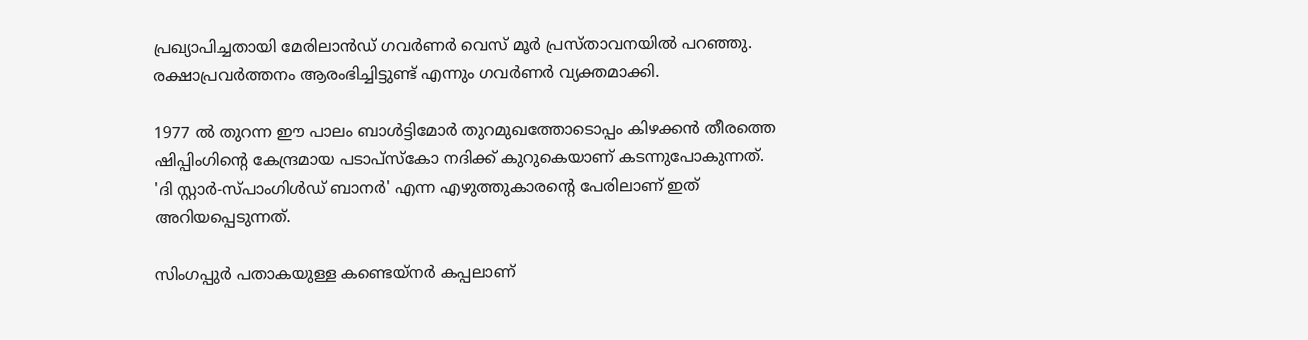പ്രഖ്യാപിച്ചതായി മേരിലാന്‍ഡ് ഗവര്‍ണര്‍ വെസ് മൂര്‍ പ്രസ്താവനയില്‍ പറഞ്ഞു. രക്ഷാപ്രവര്‍ത്തനം ആരംഭിച്ചിട്ടുണ്ട് എന്നും ഗവര്‍ണര്‍ വ്യക്തമാക്കി.

1977 ല്‍ തുറന്ന ഈ പാലം ബാള്‍ട്ടിമോര്‍ തുറമുഖത്തോടൊപ്പം കിഴക്കന്‍ തീരത്തെ ഷിപ്പിംഗിന്റെ കേന്ദ്രമായ പടാപ്സ്‌കോ നദിക്ക് കുറുകെയാണ് കടന്നുപോകുന്നത്. 'ദി സ്റ്റാര്‍-സ്പാംഗിള്‍ഡ് ബാനര്‍' എന്ന എഴുത്തുകാരന്റെ പേരിലാണ് ഇത് അറിയപ്പെടുന്നത്.

സിംഗപ്പുര്‍ പതാകയുള്ള കണ്ടെയ്‌നര്‍ കപ്പലാണ്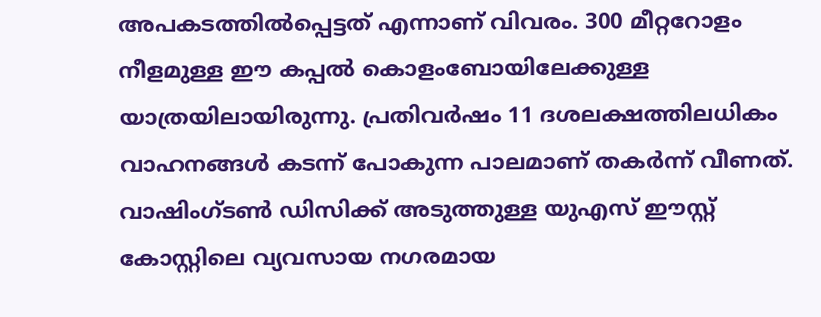അപകടത്തില്‍പ്പെട്ടത് എന്നാണ് വിവരം. 300 മീറ്ററോളം നീളമുള്ള ഈ കപ്പല്‍ കൊളംബോയിലേക്കുള്ള യാത്രയിലായിരുന്നു. പ്രതിവര്‍ഷം 11 ദശലക്ഷത്തിലധികം വാഹനങ്ങള്‍ കടന്ന് പോകുന്ന പാലമാണ് തകര്‍ന്ന് വീണത്. വാഷിംഗ്ടണ്‍ ഡിസിക്ക് അടുത്തുള്ള യുഎസ് ഈസ്റ്റ് കോസ്റ്റിലെ വ്യവസായ നഗരമായ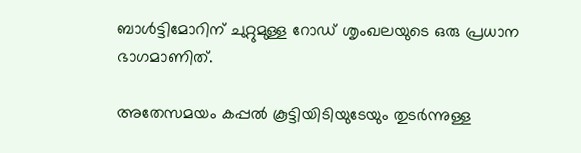ബാള്‍ട്ടിമോറിന് ചുറ്റുമുള്ള റോഡ് ശൃംഖലയുടെ ഒരു പ്രധാന ഭാഗമാണിത്.

അതേസമയം കപ്പല്‍ കൂട്ടിയിടിയുടേയും തുടര്‍ന്നുള്ള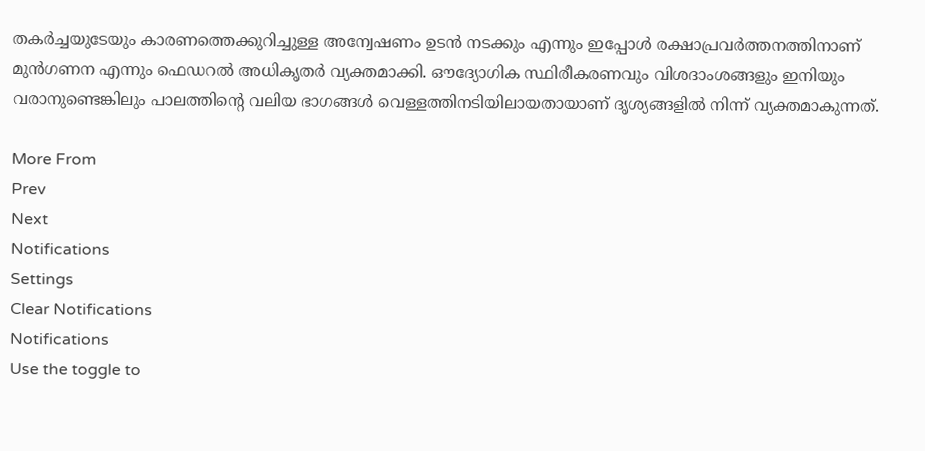തകര്‍ച്ചയുടേയും കാരണത്തെക്കുറിച്ചുള്ള അന്വേഷണം ഉടന്‍ നടക്കും എന്നും ഇപ്പോള്‍ രക്ഷാപ്രവര്‍ത്തനത്തിനാണ് മുന്‍ഗണന എന്നും ഫെഡറല്‍ അധികൃതര്‍ വ്യക്തമാക്കി. ഔദ്യോഗിക സ്ഥിരീകരണവും വിശദാംശങ്ങളും ഇനിയും വരാനുണ്ടെങ്കിലും പാലത്തിന്റെ വലിയ ഭാഗങ്ങള്‍ വെള്ളത്തിനടിയിലായതായാണ് ദൃശ്യങ്ങളില്‍ നിന്ന് വ്യക്തമാകുന്നത്.

More From
Prev
Next
Notifications
Settings
Clear Notifications
Notifications
Use the toggle to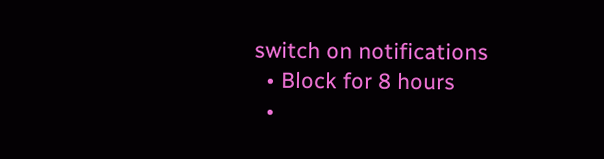switch on notifications
  • Block for 8 hours
  •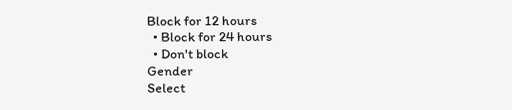Block for 12 hours
  • Block for 24 hours
  • Don't block
Gender
Select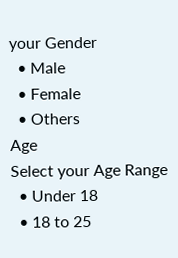your Gender
  • Male
  • Female
  • Others
Age
Select your Age Range
  • Under 18
  • 18 to 25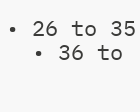• 26 to 35
  • 36 to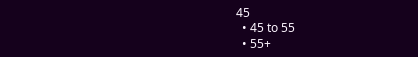45
  • 45 to 55
  • 55+